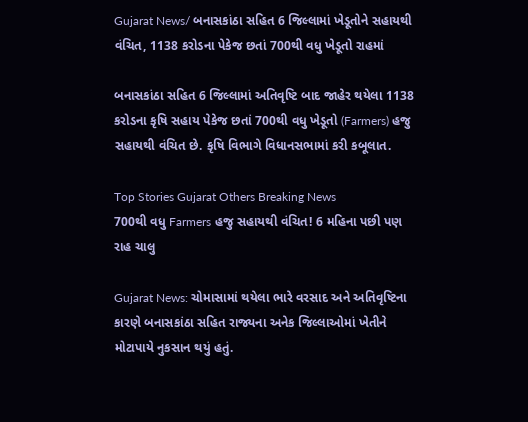Gujarat News/ બનાસકાંઠા સહિત 6 જિલ્લામાં ખેડૂતોને સહાયથી વંચિત, 1138 કરોડના પેકેજ છતાં 700થી વધુ ખેડૂતો રાહમાં

બનાસકાંઠા સહિત 6 જિલ્લામાં અતિવૃષ્ટિ બાદ જાહેર થયેલા 1138 કરોડના કૃષિ સહાય પેકેજ છતાં 700થી વધુ ખેડૂતો (Farmers) હજુ સહાયથી વંચિત છે. કૃષિ વિભાગે વિધાનસભામાં કરી કબૂલાત.

Top Stories Gujarat Others Breaking News
700થી વધુ Farmers હજુ સહાયથી વંચિત! 6 મહિના પછી પણ રાહ ચાલુ

Gujarat News: ચોમાસામાં થયેલા ભારે વરસાદ અને અતિવૃષ્ટિના કારણે બનાસકાંઠા સહિત રાજ્યના અનેક જિલ્લાઓમાં ખેતીને મોટાપાયે નુકસાન થયું હતું.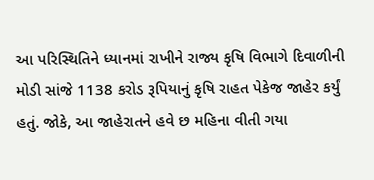આ પરિસ્થિતિને ધ્યાનમાં રાખીને રાજ્ય કૃષિ વિભાગે દિવાળીની મોડી સાંજે 1138 કરોડ રૂપિયાનું કૃષિ રાહત પેકેજ જાહેર કર્યું હતું. જોકે, આ જાહેરાતને હવે છ મહિના વીતી ગયા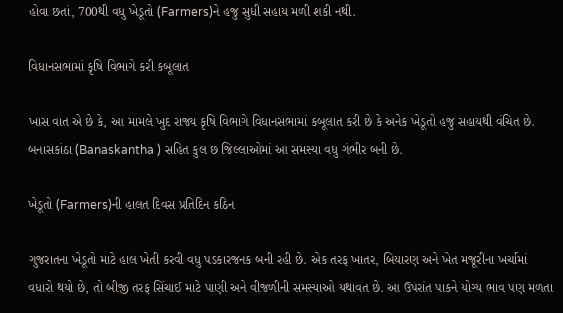હોવા છતાં, 700થી વધુ ખેડૂતો (Farmers)ને હજુ સુધી સહાય મળી શકી નથી.

વિધાનસભામાં કૃષિ વિભાગે કરી કબૂલાત

ખાસ વાત એ છે કે, આ મામલે ખુદ રાજ્ય કૃષિ વિભાગે વિધાનસભામાં કબૂલાત કરી છે કે અનેક ખેડૂતો હજુ સહાયથી વંચિત છે. બનાસકાંઠા (Banaskantha ) સહિત કુલ છ જિલ્લાઓમાં આ સમસ્યા વધુ ગંભીર બની છે.

ખેડૂતો (Farmers)ની હાલત દિવસ પ્રતિદિન કઠિન

ગુજરાતના ખેડૂતો માટે હાલ ખેતી કરવી વધુ પડકારજનક બની રહી છે. એક તરફ ખાતર, બિયારણ અને ખેત મજૂરીના ખર્ચામાં વધારો થયો છે, તો બીજી તરફ સિંચાઈ માટે પાણી અને વીજળીની સમસ્યાઓ યથાવત છે. આ ઉપરાંત પાકને યોગ્ય ભાવ પણ મળતા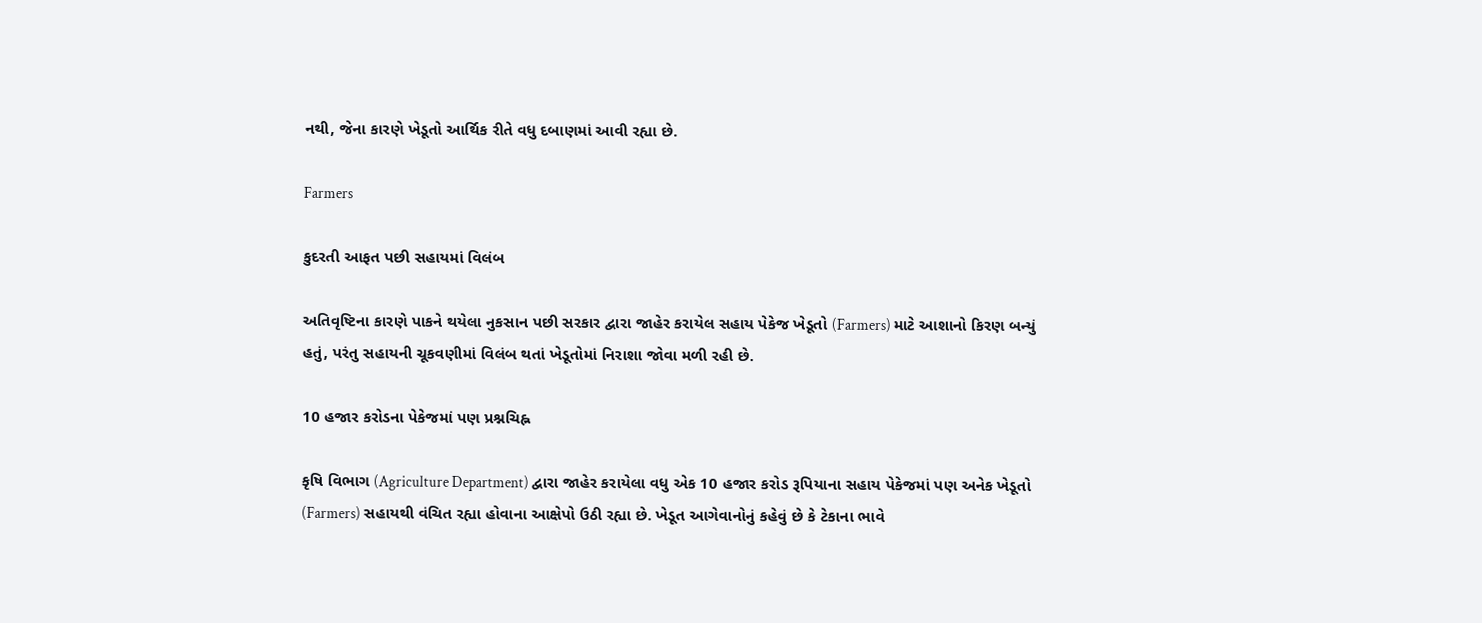નથી, જેના કારણે ખેડૂતો આર્થિક રીતે વધુ દબાણમાં આવી રહ્યા છે.

Farmers

કુદરતી આફત પછી સહાયમાં વિલંબ

અતિવૃષ્ટિના કારણે પાકને થયેલા નુકસાન પછી સરકાર દ્વારા જાહેર કરાયેલ સહાય પેકેજ ખેડૂતો (Farmers) માટે આશાનો કિરણ બન્યું હતું, પરંતુ સહાયની ચૂકવણીમાં વિલંબ થતાં ખેડૂતોમાં નિરાશા જોવા મળી રહી છે.

10 હજાર કરોડના પેકેજમાં પણ પ્રશ્નચિહ્ન

કૃષિ વિભાગ (Agriculture Department) દ્વારા જાહેર કરાયેલા વધુ એક 10 હજાર કરોડ રૂપિયાના સહાય પેકેજમાં પણ અનેક ખેડૂતો (Farmers) સહાયથી વંચિત રહ્યા હોવાના આક્ષેપો ઉઠી રહ્યા છે. ખેડૂત આગેવાનોનું કહેવું છે કે ટેકાના ભાવે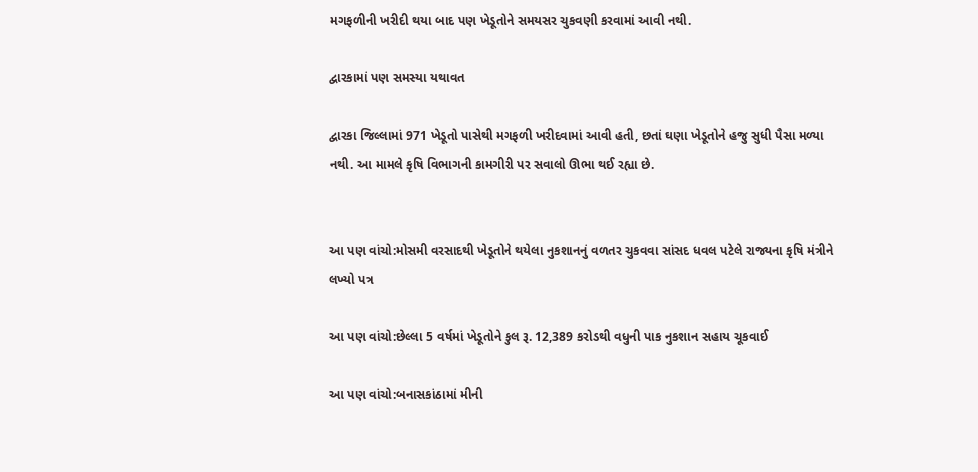મગફળીની ખરીદી થયા બાદ પણ ખેડૂતોને સમયસર ચુકવણી કરવામાં આવી નથી.

દ્વારકામાં પણ સમસ્યા યથાવત

દ્વારકા જિલ્લામાં 971 ખેડૂતો પાસેથી મગફળી ખરીદવામાં આવી હતી, છતાં ઘણા ખેડૂતોને હજુ સુધી પૈસા મળ્યા નથી. આ મામલે કૃષિ વિભાગની કામગીરી પર સવાલો ઊભા થઈ રહ્યા છે.


આ પણ વાંચો:મોસમી વરસાદથી ખેડૂતોને થયેલા નુકશાનનું વળતર ચુકવવા સાંસદ ધવલ પટેલે રાજ્યના કૃષિ મંત્રીને લખ્યો પત્ર

આ પણ વાંચો:છેલ્લા 5 વર્ષમાં ખેડૂતોને કુલ રૂ. 12,389 કરોડથી વધુની પાક નુકશાન સહાય ચૂકવાઈ

આ પણ વાંચો:બનાસકાંઠામાં મીની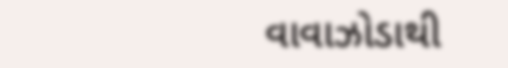વાવાઝોડાથી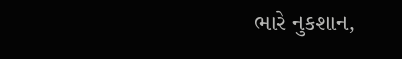ભારે નુકશાન,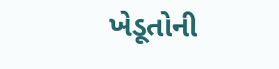ખેડૂતોની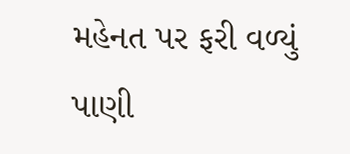મહેનત પર ફરી વળ્યું પાણી